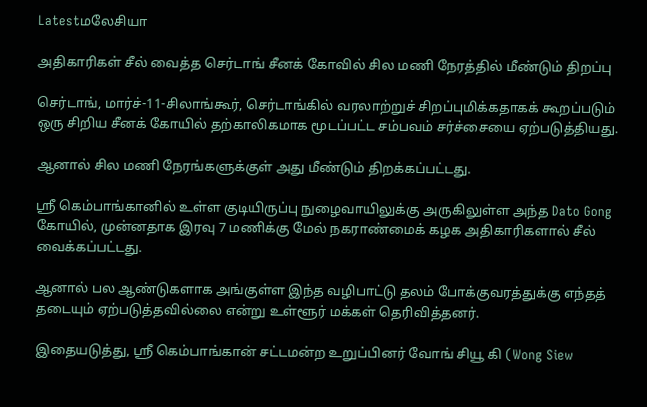Latestமலேசியா

அதிகாரிகள் சீல் வைத்த செர்டாங் சீனக் கோவில் சில மணி நேரத்தில் மீண்டும் திறப்பு

செர்டாங், மார்ச்-11-சிலாங்கூர், செர்டாங்கில் வரலாற்றுச் சிறப்புமிக்கதாகக் கூறப்படும் ஒரு சிறிய சீனக் கோயில் தற்காலிகமாக மூடப்பட்ட சம்பவம் சர்ச்சையை ஏற்படுத்தியது.

ஆனால் சில மணி நேரங்களுக்குள் அது மீண்டும் திறக்கப்பட்டது.

ஸ்ரீ கெம்பாங்கானில் உள்ள குடியிருப்பு நுழைவாயிலுக்கு அருகிலுள்ள அந்த Dato Gong கோயில், முன்னதாக இரவு 7 மணிக்கு மேல் நகராண்மைக் கழக அதிகாரிகளால் சீல் வைக்கப்பட்டது.

ஆனால் பல ஆண்டுகளாக அங்குள்ள இந்த வழிபாட்டு தலம் போக்குவரத்துக்கு எந்தத் தடையும் ஏற்படுத்தவில்லை என்று உள்ளூர் மக்கள் தெரிவித்தனர்.

இதையடுத்து, ஸ்ரீ கெம்பாங்கான் சட்டமன்ற உறுப்பினர் வோங் சியூ கி (Wong Siew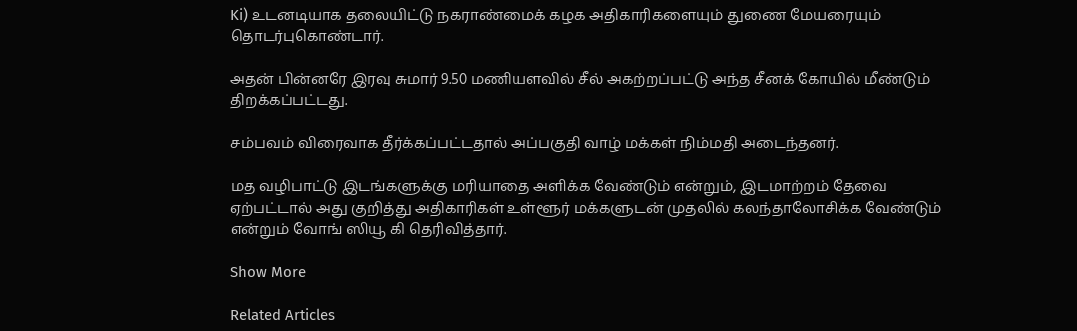Ki) உடனடியாக தலையிட்டு நகராண்மைக் கழக அதிகாரிகளையும் துணை மேயரையும் தொடர்புகொண்டார்.

அதன் பின்னரே இரவு சுமார் 9.50 மணியளவில் சீல் அகற்றப்பட்டு அந்த சீனக் கோயில் மீண்டும் திறக்கப்பட்டது.

சம்பவம் விரைவாக தீர்க்கப்பட்டதால் அப்பகுதி வாழ் மக்கள் நிம்மதி அடைந்தனர்.

மத வழிபாட்டு இடங்களுக்கு மரியாதை அளிக்க வேண்டும் என்றும், இடமாற்றம் தேவை ஏற்பட்டால் அது குறித்து அதிகாரிகள் உள்ளூர் மக்களுடன் முதலில் கலந்தாலோசிக்க வேண்டும் என்றும் வோங் ஸியூ கி தெரிவித்தார்.

Show More

Related Articles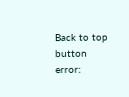Back to top button
error: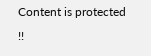Content is protected !!